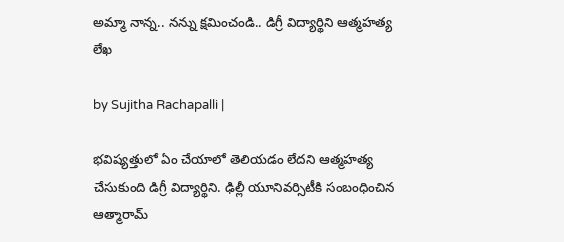అమ్మా నాన్న.. నన్ను క్షమించండి.. డిగ్రీ విద్యార్థిని ఆత్మహత్య లేఖ

by Sujitha Rachapalli |

భవిష్యత్తులో ఏం చేయాలో తెలియడం లేదని ఆత్మహత్య చేసుకుంది డిగ్రీ విద్యార్థిని. ఢిల్లీ యూనివర్సిటీకి సంబంధించిన ఆత్మారామ్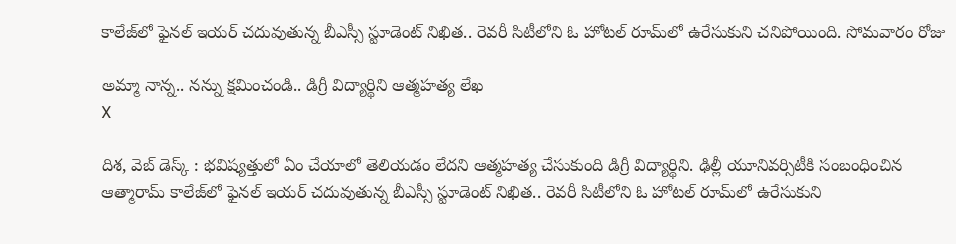కాలేజ్‌లో ఫైనల్ ఇయర్ చదువుతున్న బీఎస్సీ స్టూడెంట్ నిఖిత.. రెవరీ సిటీలోని ఓ హోటల్ రూమ్‌లో ఉరేసుకుని చనిపోయింది. సోమవారం రోజు

అమ్మా నాన్న.. నన్ను క్షమించండి.. డిగ్రీ విద్యార్థిని ఆత్మహత్య లేఖ
X

దిశ, వెబ్ డెస్క్ : భవిష్యత్తులో ఏం చేయాలో తెలియడం లేదని ఆత్మహత్య చేసుకుంది డిగ్రీ విద్యార్థిని. ఢిల్లీ యూనివర్సిటీకి సంబంధించిన ఆత్మారామ్ కాలేజ్‌లో ఫైనల్ ఇయర్ చదువుతున్న బీఎస్సీ స్టూడెంట్ నిఖిత.. రెవరీ సిటీలోని ఓ హోటల్ రూమ్‌లో ఉరేసుకుని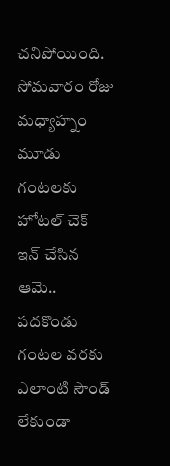చనిపోయింది. సోమవారం రోజు మధ్యాహ్నం మూడు గంటలకు హోటల్ చెక్ ఇన్ చేసిన ఆమె.. పదకొండు గంటల వరకు ఎలాంటి సౌండ్ లేకుండా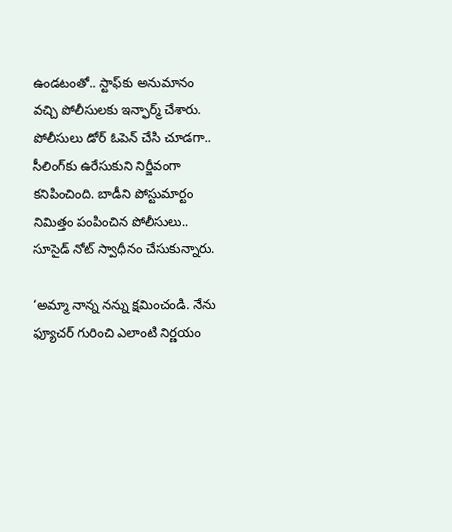ఉండటంతో.. స్టాఫ్‌కు అనుమానం వచ్చి పోలీసులకు ఇన్ఫార్మ్ చేశారు. పోలీసులు డోర్ ఓపెన్ చేసి చూడగా.. సీలింగ్‌కు ఉరేసుకుని నిర్జీవంగా కనిపించింది. బాడీని పోస్టుమార్టం నిమిత్తం పంపించిన పోలీసులు.. సూసైడ్ నోట్ స్వాధీనం చేసుకున్నారు.

‘అమ్మా నాన్న నన్ను క్షమించండి. నేను ఫ్యూచర్ గురించి ఎలాంటి నిర్ణయం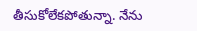తీసుకోలేకపోతున్నా. నేను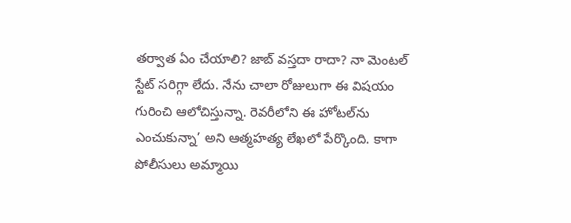తర్వాత ఏం చేయాలి? జాబ్ వస్తదా రాదా? నా మెంటల్ స్టేట్ సరిగ్గా లేదు. నేను చాలా రోజులుగా ఈ విషయం గురించి ఆలోచిస్తున్నా. రెవరీలోని ఈ హోటల్‌ను ఎంచుకున్నా’ అని ఆత్మహత్య లేఖలో పేర్కొంది. కాగా పోలీసులు అమ్మాయి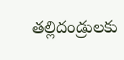తల్లిదండ్రులకు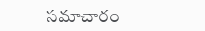సమాచారం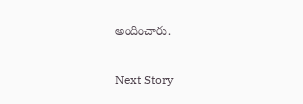అందించారు.

Next Story